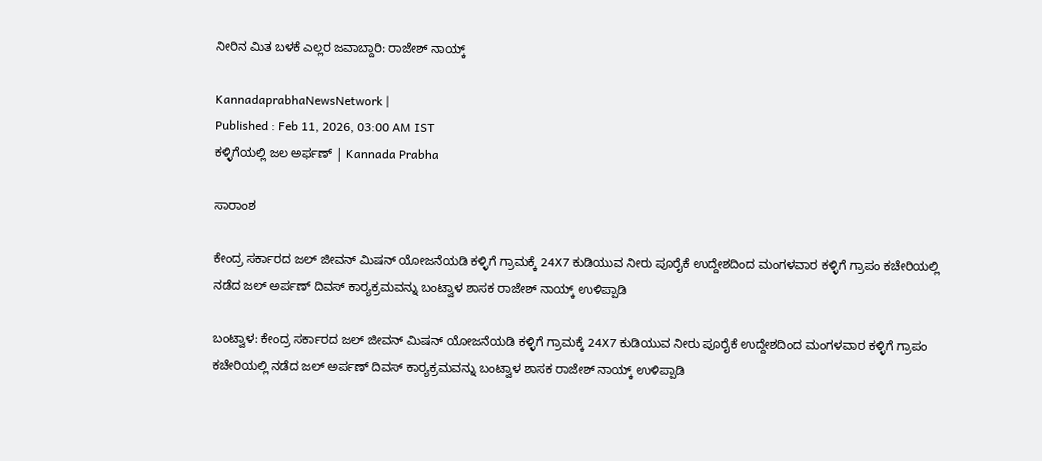ನೀರಿನ‌ ಮಿತ ಬಳಕೆ ಎಲ್ಲರ ಜವಾಬ್ದಾರಿ: ರಾಜೇಶ್ ನಾಯ್ಕ್

KannadaprabhaNewsNetwork |
Published : Feb 11, 2026, 03:00 AM IST
ಕಳ್ಳಿಗೆಯಲ್ಲಿ ಜಲ ಅರ್ಫಣ್ | Kannada Prabha

ಸಾರಾಂಶ

ಕೇಂದ್ರ ಸರ್ಕಾರದ ಜಲ್ ಜೀವನ್ ಮಿಷನ್ ಯೋಜನೆಯಡಿ ಕಳ್ಳಿಗೆ ಗ್ರಾಮಕ್ಕೆ 24X7 ಕುಡಿಯುವ ನೀರು ಪೂರೈಕೆ ಉದ್ದೇಶದಿಂದ ಮಂಗಳವಾರ ಕಳ್ಳಿಗೆ ಗ್ರಾಪಂ ಕಚೇರಿಯಲ್ಲಿ ನಡೆದ ಜಲ್ ಅರ್ಪಣ್ ದಿವಸ್ ಕಾರ್‍ಯಕ್ರಮವನ್ನು ಬಂಟ್ವಾಳ ಶಾಸಕ ರಾಜೇಶ್ ನಾಯ್ಕ್ ಉಳಿಪ್ಪಾಡಿ

ಬಂಟ್ವಾಳ: ಕೇಂದ್ರ ಸರ್ಕಾರದ ಜಲ್ ಜೀವನ್ ಮಿಷನ್ ಯೋಜನೆಯಡಿ ಕಳ್ಳಿಗೆ ಗ್ರಾಮಕ್ಕೆ 24X7 ಕುಡಿಯುವ ನೀರು ಪೂರೈಕೆ ಉದ್ದೇಶದಿಂದ ಮಂಗಳವಾರ ಕಳ್ಳಿಗೆ ಗ್ರಾಪಂ ಕಚೇರಿಯಲ್ಲಿ ನಡೆದ ಜಲ್ ಅರ್ಪಣ್ ದಿವಸ್ ಕಾರ್‍ಯಕ್ರಮವನ್ನು ಬಂಟ್ವಾಳ ಶಾಸಕ ರಾಜೇಶ್ ನಾಯ್ಕ್ ಉಳಿಪ್ಪಾಡಿ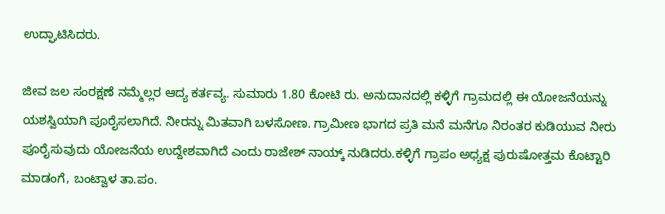ಉದ್ಘಾಟಿಸಿದರು.

ಜೀವ ಜಲ ಸಂರಕ್ಷಣೆ ನಮ್ಮೆಲ್ಲರ ಆದ್ಯ ಕರ್ತವ್ಯ. ಸುಮಾರು 1.80 ಕೋಟಿ ರು. ಅನುದಾನದಲ್ಲಿ ಕಳ್ಳಿಗೆ ಗ್ರಾಮದಲ್ಲಿ ಈ ಯೋಜನೆಯನ್ನು ಯಶಸ್ವಿಯಾಗಿ ಪೂರೈಸಲಾಗಿದೆ. ನೀರನ್ನು ಮಿತವಾಗಿ ಬಳಸೋಣ. ಗ್ರಾಮೀಣ ಭಾಗದ ಪ್ರತಿ ಮನೆ ಮನೆಗೂ ನಿರಂತರ ಕುಡಿಯುವ ನೀರು ಪೂರೈಸುವುದು ಯೋಜನೆಯ ಉದ್ದೇಶವಾಗಿದೆ ಎಂದು ರಾಜೇಶ್ ನಾಯ್ಕ್ ನುಡಿದರು.ಕಳ್ಳಿಗೆ ಗ್ರಾಪಂ ಅಧ್ಯಕ್ಷ ಪುರುಷೋತ್ತಮ ಕೊಟ್ಟಾರಿ ಮಾಡಂಗೆ, ಬಂಟ್ವಾಳ ತಾ.ಪಂ.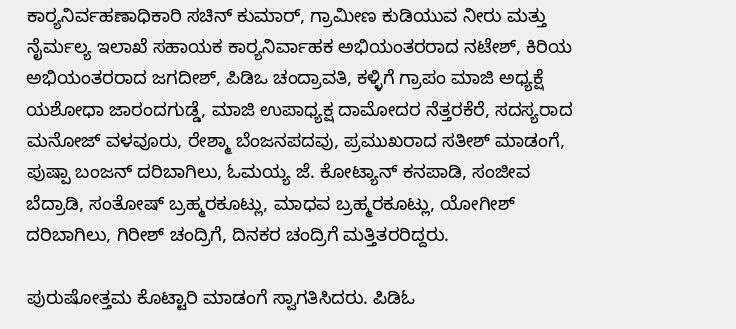ಕಾರ್‍ಯನಿರ್ವಹಣಾಧಿಕಾರಿ ಸಚಿನ್ ಕುಮಾರ್, ಗ್ರಾಮೀಣ ಕುಡಿಯುವ ನೀರು ಮತ್ತು ನೈರ್ಮಲ್ಯ ಇಲಾಖೆ ಸಹಾಯಕ ಕಾರ್‍ಯನಿರ್ವಾಹಕ ಅಭಿಯಂತರರಾದ ನಟೇಶ್, ಕಿರಿಯ ಅಭಿಯಂತರರಾದ ಜಗದೀಶ್, ಪಿಡಿಒ ಚಂದ್ರಾವತಿ, ಕಳ್ಳಿಗೆ ಗ್ರಾಪಂ ಮಾಜಿ ಅಧ್ಯಕ್ಷೆ ಯಶೋಧಾ ಜಾರಂದಗುಡ್ಡೆ, ಮಾಜಿ ಉಪಾಧ್ಯಕ್ಷ ದಾಮೋದರ ನೆತ್ತರಕೆರೆ, ಸದಸ್ಯರಾದ ಮನೋಜ್ ವಳವೂರು, ರೇಶ್ಮಾ ಬೆಂಜನಪದವು, ಪ್ರಮುಖರಾದ ಸತೀಶ್ ಮಾಡಂಗೆ, ಪುಷ್ಪಾ ಬಂಜನ್ ದರಿಬಾಗಿಲು, ಓಮಯ್ಯ ಜೆ. ಕೋಟ್ಯಾನ್ ಕನಪಾಡಿ, ಸಂಜೀವ ಬೆದ್ರಾಡಿ, ಸಂತೋಷ್ ಬ್ರಹ್ಮರಕೂಟ್ಲು, ಮಾಧವ ಬ್ರಹ್ಮರಕೂಟ್ಲು, ಯೋಗೀಶ್ ದರಿಬಾಗಿಲು, ಗಿರೀಶ್ ಚಂದ್ರಿಗೆ, ದಿನಕರ ಚಂದ್ರಿಗೆ ಮತ್ತಿತರರಿದ್ದರು.

ಪುರುಷೋತ್ತಮ ಕೊಟ್ಟಾರಿ ಮಾಡಂಗೆ ಸ್ವಾಗತಿಸಿದರು. ಪಿಡಿಓ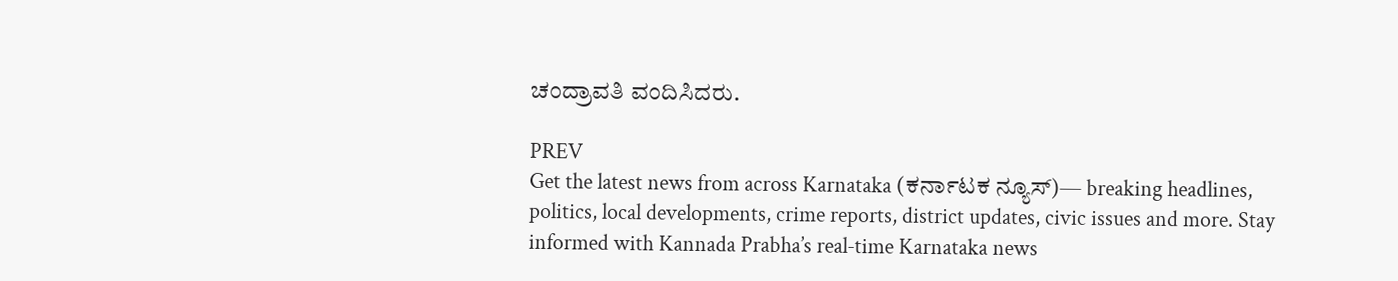ಚಂದ್ರಾವತಿ ವಂದಿಸಿದರು.

PREV
Get the latest news from across Karnataka (ಕರ್ನಾಟಕ ನ್ಯೂಸ್)— breaking headlines, politics, local developments, crime reports, district updates, civic issues and more. Stay informed with Kannada Prabha’s real‑time Karnataka news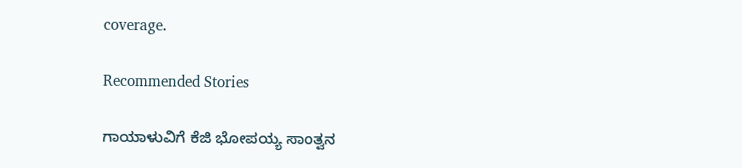coverage.

Recommended Stories

ಗಾಯಾಳುವಿಗೆ ಕೆಜಿ ಭೋಪಯ್ಯ ಸಾಂತ್ವನ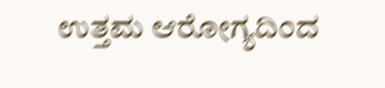ಉತ್ತಮ ಆರೋಗ್ಯದಿಂದ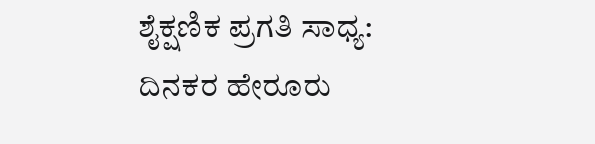ಶೈಕ್ಷಣಿಕ ಪ್ರಗತಿ ಸಾಧ್ಯ: ದಿನಕರ ಹೇರೂರು